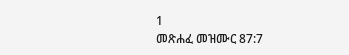1
መጽሐፈ መዝሙር 87:7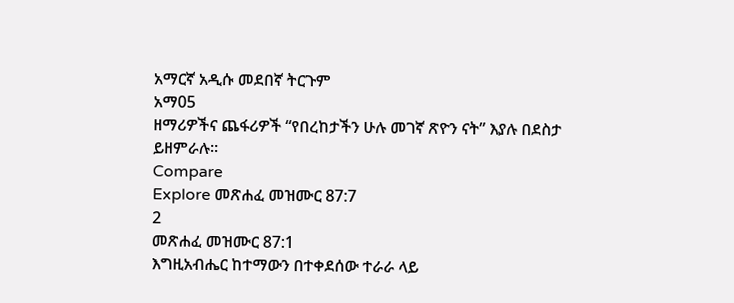አማርኛ አዲሱ መደበኛ ትርጉም
አማ05
ዘማሪዎችና ጨፋሪዎች “የበረከታችን ሁሉ መገኛ ጽዮን ናት” እያሉ በደስታ ይዘምራሉ።
Compare
Explore መጽሐፈ መዝሙር 87:7
2
መጽሐፈ መዝሙር 87:1
እግዚአብሔር ከተማውን በተቀደሰው ተራራ ላይ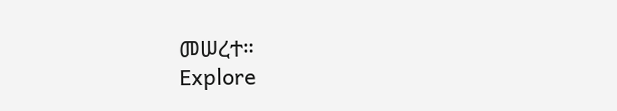መሠረተ።
Explore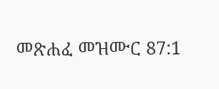መጽሐፈ መዝሙር 87:1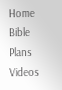Home
Bible
Plans
Videos